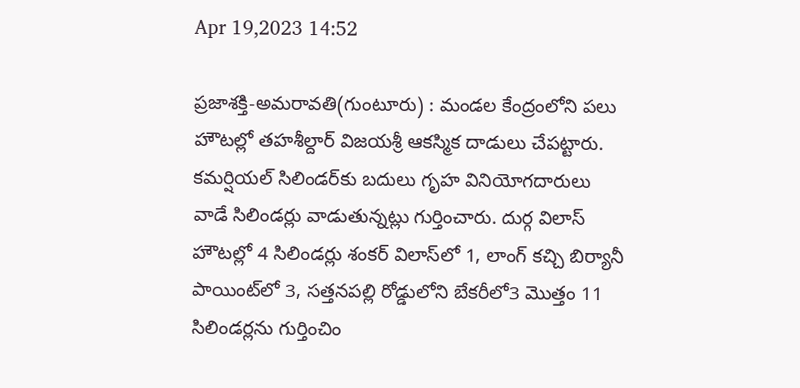Apr 19,2023 14:52

ప్రజాశక్తి-అమరావతి(గుంటూరు) : మండల కేంద్రంలోని పలు హౌటల్లో తహశీల్దార్‌ విజయశ్రీ ఆకస్మిక దాడులు చేపట్టారు. కమర్షియల్‌ సిలిండర్‌కు బదులు గృహ వినియోగదారులు వాడే సిలిండర్లు వాడుతున్నట్లు గుర్తించారు. దుర్గ విలాస్‌ హౌటల్లో 4 సిలిండర్లు శంకర్‌ విలాస్‌లో 1, లాంగ్‌ కచ్చి బిర్యానీ పాయింట్‌లో 3, సత్తనపల్లి రోడ్డులోని బేకరీలో3 మొత్తం 11 సిలిండర్లను గుర్తించిం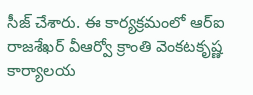సీజ్‌ చేశారు. ఈ కార్యక్రమంలో ఆర్‌ఐ రాజశేఖర్‌ వీఆర్వో క్రాంతి వెంకటకృష్ణ కార్యాలయ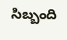సిబ్బంది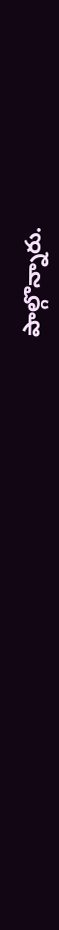పాల్గొన్నారు.